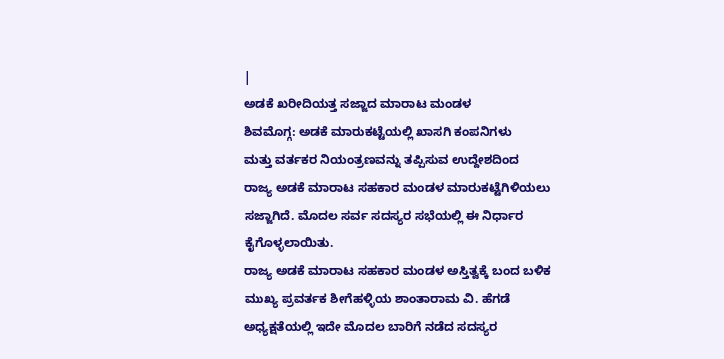|
ಅಡಕೆ ಖರೀದಿಯತ್ತ ಸಜ್ಜಾದ ಮಾರಾಟ ಮಂಡಳ
ಶಿವಮೊಗ್ಗ: ಅಡಕೆ ಮಾರುಕಟ್ಟೆಯಲ್ಲಿ ಖಾಸಗಿ ಕಂಪನಿಗಳು
ಮತ್ತು ವರ್ತಕರ ನಿಯಂತ್ರಣವನ್ನು ತಪ್ಪಿಸುವ ಉದ್ದೇಶದಿಂದ
ರಾಜ್ಯ ಅಡಕೆ ಮಾರಾಟ ಸಹಕಾರ ಮಂಡಳ ಮಾರುಕಟ್ಟೆಗಿಳಿಯಲು
ಸಜ್ಜಾಗಿದೆ. ಮೊದಲ ಸರ್ವ ಸದಸ್ಯರ ಸಭೆಯಲ್ಲಿ ಈ ನಿರ್ಧಾರ
ಕೈಗೊಳ್ಳಲಾಯಿತು.
ರಾಜ್ಯ ಅಡಕೆ ಮಾರಾಟ ಸಹಕಾರ ಮಂಡಳ ಅಸ್ತಿತ್ವಕ್ಕೆ ಬಂದ ಬಳಿಕ
ಮುಖ್ಯ ಪ್ರವರ್ತಕ ಶೀಗೆಹಳ್ಳಿಯ ಶಾಂತಾರಾಮ ವಿ. ಹೆಗಡೆ
ಅಧ್ಯಕ್ಷತೆಯಲ್ಲಿ ಇದೇ ಮೊದಲ ಬಾರಿಗೆ ನಡೆದ ಸದಸ್ಯರ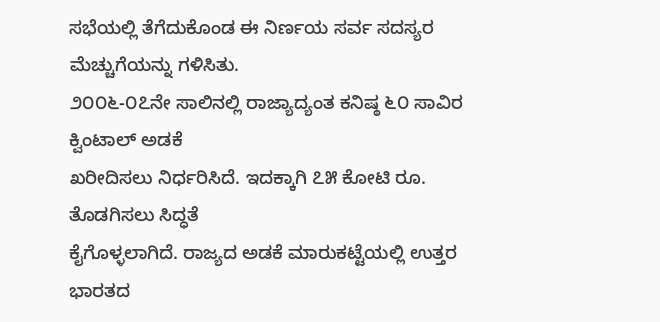ಸಭೆಯಲ್ಲಿ ತೆಗೆದುಕೊಂಡ ಈ ನಿರ್ಣಯ ಸರ್ವ ಸದಸ್ಯರ
ಮೆಚ್ಚುಗೆಯನ್ನು ಗಳಿಸಿತು.
೨೦೦೬-೦೭ನೇ ಸಾಲಿನಲ್ಲಿ ರಾಜ್ಯಾದ್ಯಂತ ಕನಿಷ್ಠ ೬೦ ಸಾವಿರ ಕ್ವಿಂಟಾಲ್ ಅಡಕೆ
ಖರೀದಿಸಲು ನಿರ್ಧರಿಸಿದೆ. ಇದಕ್ಕಾಗಿ ೭೫ ಕೋಟಿ ರೂ. ತೊಡಗಿಸಲು ಸಿದ್ಧತೆ
ಕೈಗೊಳ್ಳಲಾಗಿದೆ. ರಾಜ್ಯದ ಅಡಕೆ ಮಾರುಕಟ್ಟೆಯಲ್ಲಿ ಉತ್ತರ
ಭಾರತದ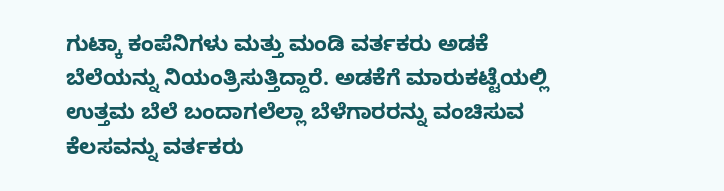ಗುಟ್ಕಾ ಕಂಪೆನಿಗಳು ಮತ್ತು ಮಂಡಿ ವರ್ತಕರು ಅಡಕೆ
ಬೆಲೆಯನ್ನು ನಿಯಂತ್ರಿಸುತ್ತಿದ್ದಾರೆ. ಅಡಕೆಗೆ ಮಾರುಕಟ್ಟೆಯಲ್ಲಿ
ಉತ್ತಮ ಬೆಲೆ ಬಂದಾಗಲೆಲ್ಲಾ ಬೆಳೆಗಾರರನ್ನು ವಂಚಿಸುವ
ಕೆಲಸವನ್ನು ವರ್ತಕರು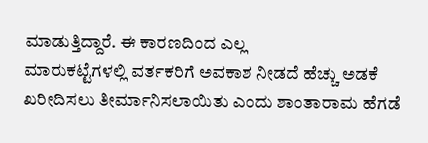ಮಾಡುತ್ತಿದ್ದಾರೆ. ಈ ಕಾರಣದಿಂದ ಎಲ್ಲ
ಮಾರುಕಟ್ಟೆಗಳಲ್ಲಿ ವರ್ತಕರಿಗೆ ಅವಕಾಶ ನೀಡದೆ ಹೆಚ್ಚು ಅಡಕೆ
ಖರೀದಿಸಲು ತೀರ್ಮಾನಿಸಲಾಯಿತು ಎಂದು ಶಾಂತಾರಾಮ ಹೆಗಡೆ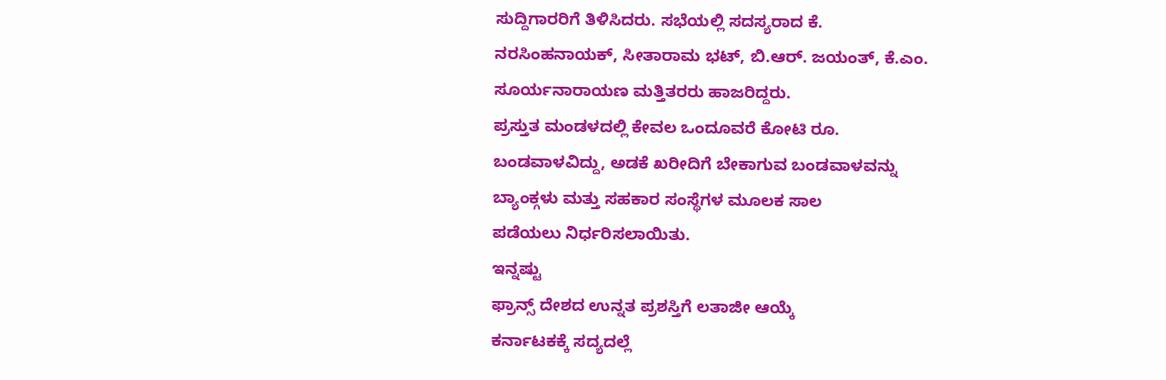ಸುದ್ದಿಗಾರರಿಗೆ ತಿಳಿಸಿದರು. ಸಭೆಯಲ್ಲಿ ಸದಸ್ಯರಾದ ಕೆ.
ನರಸಿಂಹನಾಯಕ್, ಸೀತಾರಾಮ ಭಟ್, ಬಿ.ಆರ್. ಜಯಂತ್, ಕೆ.ಎಂ.
ಸೂರ್ಯನಾರಾಯಣ ಮತ್ತಿತರರು ಹಾಜರಿದ್ದರು.
ಪ್ರಸ್ತುತ ಮಂಡಳದಲ್ಲಿ ಕೇವಲ ಒಂದೂವರೆ ಕೋಟಿ ರೂ.
ಬಂಡವಾಳವಿದ್ದು, ಅಡಕೆ ಖರೀದಿಗೆ ಬೇಕಾಗುವ ಬಂಡವಾಳವನ್ನು
ಬ್ಯಾಂಕ್ಗಳು ಮತ್ತು ಸಹಕಾರ ಸಂಸ್ಥೆಗಳ ಮೂಲಕ ಸಾಲ
ಪಡೆಯಲು ನಿರ್ಧರಿಸಲಾಯಿತು.
ಇನ್ನಷ್ಟು
ಫ್ರಾನ್ಸ್ ದೇಶದ ಉನ್ನತ ಪ್ರಶಸ್ತಿಗೆ ಲತಾಜೀ ಆಯ್ಕೆ
ಕರ್ನಾಟಕಕ್ಕೆ ಸದ್ಯದಲ್ಲೆ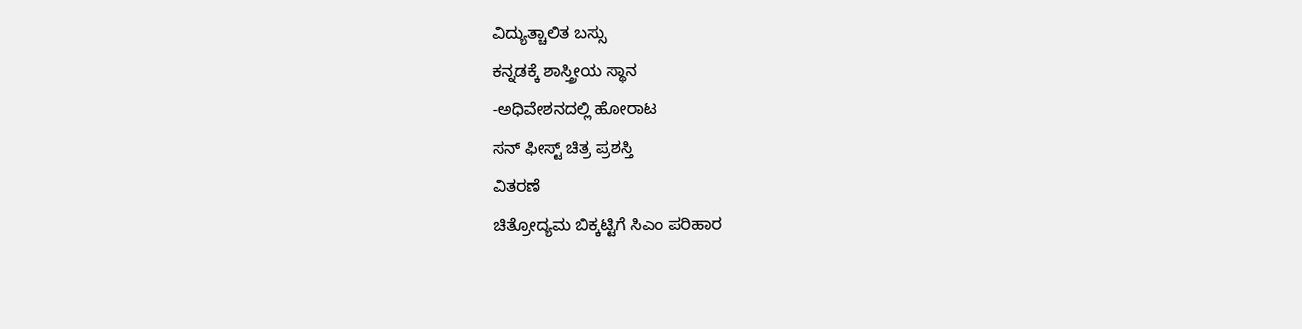ವಿದ್ಯುತ್ಚಾಲಿತ ಬಸ್ಸು
ಕನ್ನಡಕ್ಕೆ ಶಾಸ್ತ್ರೀಯ ಸ್ಥಾನ
-ಅಧಿವೇಶನದಲ್ಲಿ ಹೋರಾಟ
ಸನ್ ಫೀಸ್ಟ್ ಚಿತ್ರ ಪ್ರಶಸ್ತಿ
ವಿತರಣೆ
ಚಿತ್ರೋದ್ಯಮ ಬಿಕ್ಕಟ್ಟಿಗೆ ಸಿಎಂ ಪರಿಹಾರ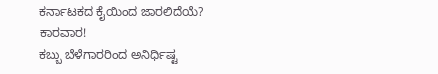ಕರ್ನಾಟಕದ ಕೈಯಿಂದ ಜಾರಲಿದೆಯೆ? ಕಾರವಾರ!
ಕಬ್ಬು ಬೆಳೆಗಾರರಿಂದ ಅನಿರ್ಧಿಷ್ಟ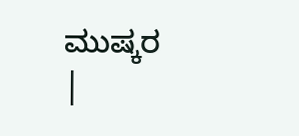ಮುಷ್ಕರ
|